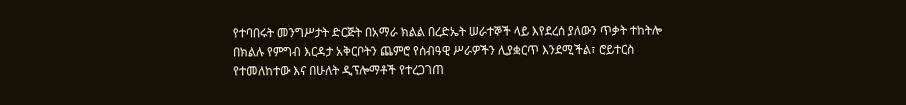የተባበሩት መንግሥታት ድርጅት በአማራ ክልል በረድኤት ሠራተኞች ላይ እየደረሰ ያለውን ጥቃት ተከትሎ በክልሉ የምግብ እርዳታ አቅርቦትን ጨምሮ የሰብዓዊ ሥራዎችን ሊያቋርጥ እንደሚችል፣ ሮይተርስ የተመለከተው እና በሁለት ዲፕሎማቶች የተረጋገጠ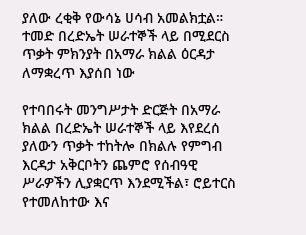ያለው ረቂቅ የውሳኔ ሀሳብ አመልክቷል።
ተመድ በረድኤት ሠራተኞች ላይ በሚደርስ ጥቃት ምክንያት በአማራ ክልል ዕርዳታ ለማቋረጥ እያሰበ ነው

የተባበሩት መንግሥታት ድርጅት በአማራ ክልል በረድኤት ሠራተኞች ላይ እየደረሰ ያለውን ጥቃት ተከትሎ በክልሉ የምግብ እርዳታ አቅርቦትን ጨምሮ የሰብዓዊ ሥራዎችን ሊያቋርጥ እንደሚችል፣ ሮይተርስ የተመለከተው እና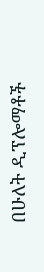በሁለት ዲፕሎማቶች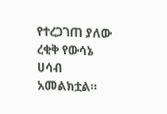የተረጋገጠ ያለው ረቂቅ የውሳኔ ሀሳብ አመልክቷል።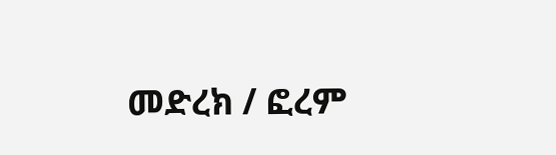መድረክ / ፎረም